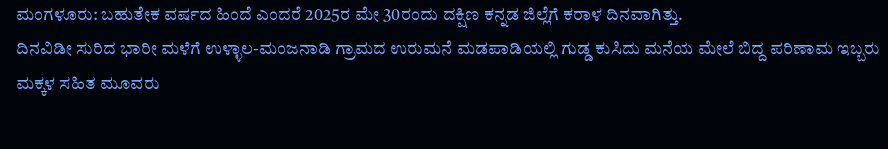ಮಂಗಳೂರು: ಬಹುತೇಕ ವರ್ಷದ ಹಿಂದೆ ಎಂದರೆ 2025ರ ಮೇ 30ರಂದು ದಕ್ಷಿಣ ಕನ್ನಡ ಜಿಲ್ಲೆಗೆ ಕರಾಳ ದಿನವಾಗಿತ್ತು.
ದಿನವಿಡೀ ಸುರಿದ ಭಾರೀ ಮಳೆಗೆ ಉಳ್ಳಾಲ-ಮಂಜನಾಡಿ ಗ್ರಾಮದ ಉರುಮನೆ ಮಡಪಾಡಿಯಲ್ಲಿ ಗುಡ್ಡ ಕುಸಿದು ಮನೆಯ ಮೇಲೆ ಬಿದ್ದ ಪರಿಣಾಮ ಇಬ್ಬರು ಮಕ್ಕಳ ಸಹಿತ ಮೂವರು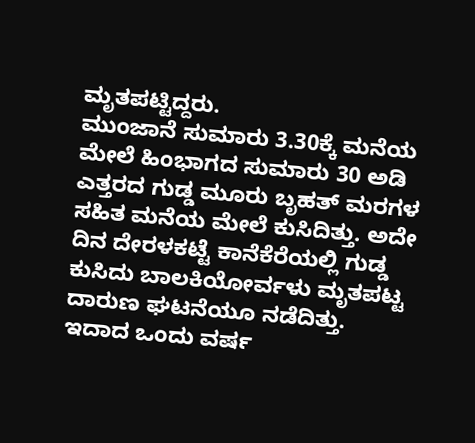ಮೃತಪಟ್ಟಿದ್ದರು.
ಮುಂಜಾನೆ ಸುಮಾರು 3.30ಕ್ಕೆ ಮನೆಯ ಮೇಲೆ ಹಿಂಭಾಗದ ಸುಮಾರು 30 ಅಡಿ ಎತ್ತರದ ಗುಡ್ಡ ಮೂರು ಬೃಹತ್ ಮರಗಳ ಸಹಿತ ಮನೆಯ ಮೇಲೆ ಕುಸಿದಿತ್ತು. ಅದೇ ದಿನ ದೇರಳಕಟ್ಟೆ ಕಾನೆಕೆರೆಯಲ್ಲಿ ಗುಡ್ಡ ಕುಸಿದು ಬಾಲಕಿಯೋರ್ವಳು ಮೃತಪಟ್ಟ ದಾರುಣ ಘಟನೆಯೂ ನಡೆದಿತ್ತು. ಇದಾದ ಒಂದು ವರ್ಷ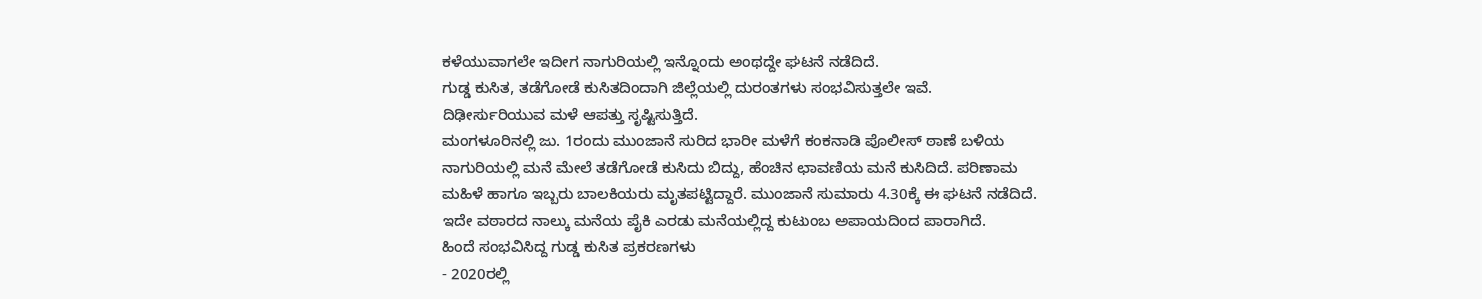ಕಳೆಯುವಾಗಲೇ ಇದೀಗ ನಾಗುರಿಯಲ್ಲಿ ಇನ್ನೊಂದು ಅಂಥದ್ದೇ ಘಟನೆ ನಡೆದಿದೆ.
ಗುಡ್ಡ ಕುಸಿತ, ತಡೆಗೋಡೆ ಕುಸಿತದಿಂದಾಗಿ ಜಿಲ್ಲೆಯಲ್ಲಿ ದುರಂತಗಳು ಸಂಭವಿಸುತ್ತಲೇ ಇವೆ. ದಿಢೀರ್ಸುರಿಯುವ ಮಳೆ ಆಪತ್ತು ಸೃಷ್ಟಿಸುತ್ತಿದೆ.
ಮಂಗಳೂರಿನಲ್ಲಿ ಜು. 1ರಂದು ಮುಂಜಾನೆ ಸುರಿದ ಭಾರೀ ಮಳೆಗೆ ಕಂಕನಾಡಿ ಪೊಲೀಸ್ ಠಾಣೆ ಬಳಿಯ ನಾಗುರಿಯಲ್ಲಿ ಮನೆ ಮೇಲೆ ತಡೆಗೋಡೆ ಕುಸಿದು ಬಿದ್ದು, ಹೆಂಚಿನ ಛಾವಣಿಯ ಮನೆ ಕುಸಿದಿದೆ. ಪರಿಣಾಮ ಮಹಿಳೆ ಹಾಗೂ ಇಬ್ಬರು ಬಾಲಕಿಯರು ಮೃತಪಟ್ಟಿದ್ದಾರೆ. ಮುಂಜಾನೆ ಸುಮಾರು 4.30ಕ್ಕೆ ಈ ಘಟನೆ ನಡೆದಿದೆ. ಇದೇ ವಠಾರದ ನಾಲ್ಕು ಮನೆಯ ಪೈಕಿ ಎರಡು ಮನೆಯಲ್ಲಿದ್ದ ಕುಟುಂಬ ಅಪಾಯದಿಂದ ಪಾರಾಗಿದೆ.
ಹಿಂದೆ ಸಂಭವಿಸಿದ್ದ ಗುಡ್ಡ ಕುಸಿತ ಪ್ರಕರಣಗಳು
- 2020ರಲ್ಲಿ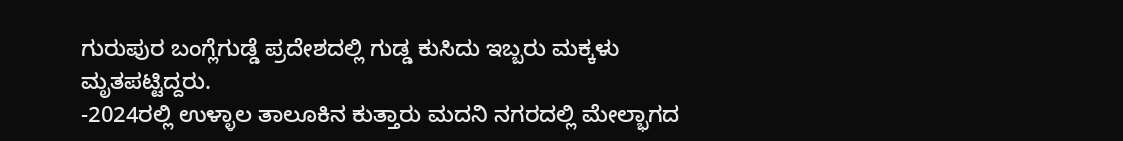ಗುರುಪುರ ಬಂಗ್ಲೆಗುಡ್ಡೆ ಪ್ರದೇಶದಲ್ಲಿ ಗುಡ್ಡ ಕುಸಿದು ಇಬ್ಬರು ಮಕ್ಕಳು ಮೃತಪಟ್ಟಿದ್ದರು.
-2024ರಲ್ಲಿ ಉಳ್ಳಾಲ ತಾಲೂಕಿನ ಕುತ್ತಾರು ಮದನಿ ನಗರದಲ್ಲಿ ಮೇಲ್ಭಾಗದ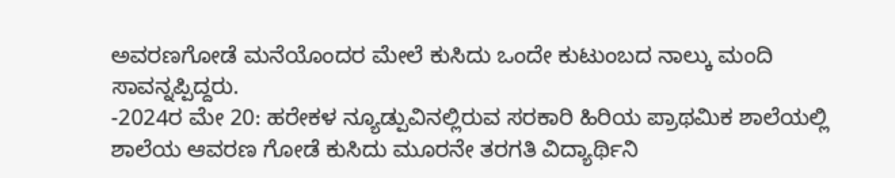ಅವರಣಗೋಡೆ ಮನೆಯೊಂದರ ಮೇಲೆ ಕುಸಿದು ಒಂದೇ ಕುಟುಂಬದ ನಾಲ್ಕು ಮಂದಿ ಸಾವನ್ನಪ್ಪಿದ್ದರು.
-2024ರ ಮೇ 20: ಹರೇಕಳ ನ್ಯೂಡ್ಪುವಿನಲ್ಲಿರುವ ಸರಕಾರಿ ಹಿರಿಯ ಪ್ರಾಥಮಿಕ ಶಾಲೆಯಲ್ಲಿ ಶಾಲೆಯ ಆವರಣ ಗೋಡೆ ಕುಸಿದು ಮೂರನೇ ತರಗತಿ ವಿದ್ಯಾರ್ಥಿನಿ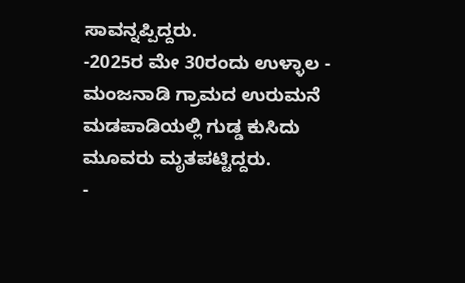ಸಾವನ್ನಪ್ಪಿದ್ದರು.
-2025ರ ಮೇ 30ರಂದು ಉಳ್ಳಾಲ - ಮಂಜನಾಡಿ ಗ್ರಾಮದ ಉರುಮನೆ ಮಡಪಾಡಿಯಲ್ಲಿ ಗುಡ್ಡ ಕುಸಿದು ಮೂವರು ಮೃತಪಟ್ಟಿದ್ದರು.
-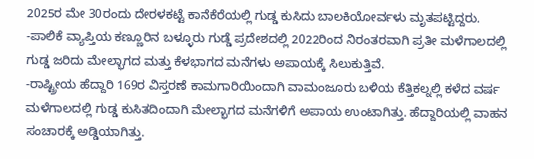2025ರ ಮೇ 30ರಂದು ದೇರಳಕಟ್ಟೆ ಕಾನೆಕೆರೆಯಲ್ಲಿ ಗುಡ್ಡ ಕುಸಿದು ಬಾಲಕಿಯೋರ್ವಳು ಮೃತಪಟ್ಟಿದ್ದರು.
-ಪಾಲಿಕೆ ವ್ಯಾಪ್ತಿಯ ಕಣ್ಣೂರಿನ ಬಳ್ಳೂರು ಗುಡ್ಡೆ ಪ್ರದೇಶದಲ್ಲಿ 2022ರಿಂದ ನಿರಂತರವಾಗಿ ಪ್ರತೀ ಮಳೆಗಾಲದಲ್ಲಿ ಗುಡ್ಡ ಜರಿದು ಮೇಲ್ಭಾಗದ ಮತ್ತು ಕೆಳಭಾಗದ ಮನೆಗಳು ಅಪಾಯಕ್ಕೆ ಸಿಲುಕುತ್ತಿವೆ.
-ರಾಷ್ಟ್ರೀಯ ಹೆದ್ದಾರಿ 169ರ ವಿಸ್ತರಣೆ ಕಾಮಗಾರಿಯಿಂದಾಗಿ ವಾಮಂಜೂರು ಬಳಿಯ ಕೆತ್ತಿಕಲ್ನಲ್ಲಿ ಕಳೆದ ವರ್ಷ ಮಳೆಗಾಲದಲ್ಲಿ ಗುಡ್ಡ ಕುಸಿತದಿಂದಾಗಿ ಮೇಲ್ಭಾಗದ ಮನೆಗಳಿಗೆ ಅಪಾಯ ಉಂಟಾಗಿತ್ತು. ಹೆದ್ದಾರಿಯಲ್ಲಿ ವಾಹನ ಸಂಚಾರಕ್ಕೆ ಅಡ್ಡಿಯಾಗಿತ್ತು.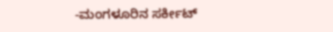-ಮಂಗಳೂರಿನ ಸರ್ಕೀಟ್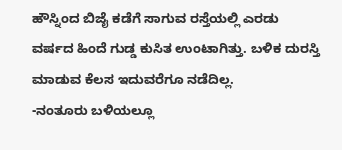ಹೌಸ್ನಿಂದ ಬಿಜೈ ಕಡೆಗೆ ಸಾಗುವ ರಸ್ತೆಯಲ್ಲಿ ಎರಡು ವರ್ಷದ ಹಿಂದೆ ಗುಡ್ಡ ಕುಸಿತ ಉಂಟಾಗಿತ್ತು. ಬಳಿಕ ದುರಸ್ತಿ ಮಾಡುವ ಕೆಲಸ ಇದುವರೆಗೂ ನಡೆದಿಲ್ಲ.
-ನಂತೂರು ಬಳಿಯಲ್ಲೂ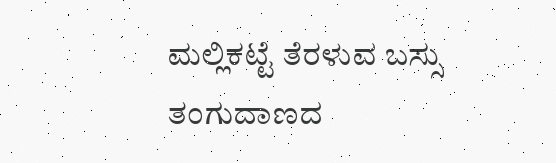ಮಲ್ಲಿಕಟ್ಟೆ ತೆರಳುವ ಬಸ್ಸು ತಂಗುದಾಣದ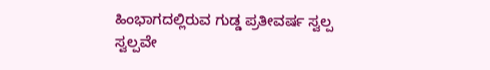ಹಿಂಭಾಗದಲ್ಲಿರುವ ಗುಡ್ಡ ಪ್ರತೀವರ್ಷ ಸ್ವಲ್ಪ ಸ್ವಲ್ಪವೇ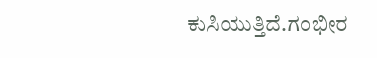ಕುಸಿಯುತ್ತಿದೆ.ಗಂಭೀರ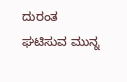ದುರಂತ ಘಟಿಸುವ ಮುನ್ನ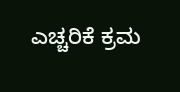ಎಚ್ಚರಿಕೆ ಕ್ರಮ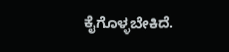ಕೈಗೊಳ್ಳಬೇಕಿದೆ.